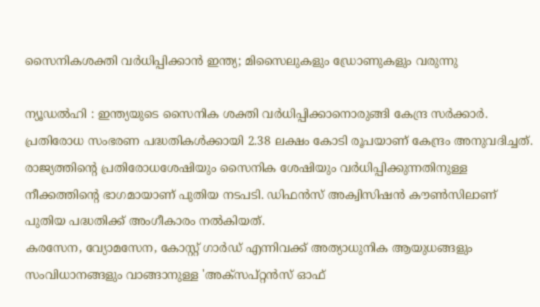സൈനികശക്തി വർധിപ്പിക്കാൻ ഇന്ത്യ; മിസൈലുകളും ഡ്രോണുകളും വരുന്നു

ന്യൂഡൽഹി : ഇന്ത്യയുടെ സൈനിക ശക്തി വർധിപ്പിക്കാനൊരുങ്ങി കേന്ദ്ര സർക്കാർ. പ്രതിരോധ സംഭരണ പദ്ധതികൾക്കായി 2.38 ലക്ഷം കോടി രൂപയാണ് കേന്ദ്രം അനുവദിച്ചത്. രാജ്യത്തിന്റെ പ്രതിരോധശേഷിയും സൈനിക ശേഷിയും വർധിപ്പിക്കുന്നതിനുള്ള നീക്കത്തിന്റെ ഭാഗമായാണ് പുതിയ നടപടി. ഡിഫൻസ് അക്വിസിഷൻ കൗൺസിലാണ് പുതിയ പദ്ധതിക്ക് അംഗീകാരം നൽകിയത്.
കരസേന, വ്യോമസേന, കോസ്റ്റ് ഗാർഡ് എന്നിവക്ക് അത്യാധുനിക ആയുധങ്ങളും സംവിധാനങ്ങളും വാങ്ങാനുള്ള 'അക്സപ്റ്റൻസ് ഓഫ്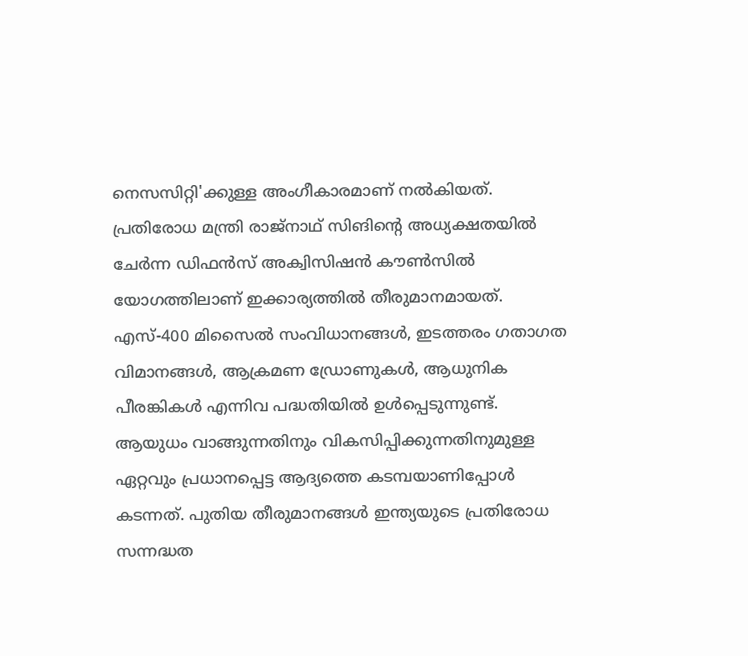നെസസിറ്റി'ക്കുള്ള അംഗീകാരമാണ് നൽകിയത്. പ്രതിരോധ മന്ത്രി രാജ്നാഥ് സിങിന്റെ അധ്യക്ഷതയിൽ ചേർന്ന ഡിഫൻസ് അക്വിസിഷൻ കൗൺസിൽ യോഗത്തിലാണ് ഇക്കാര്യത്തിൽ തീരുമാനമായത്.
എസ്-400 മിസൈൽ സംവിധാനങ്ങൾ, ഇടത്തരം ഗതാഗത വിമാനങ്ങൾ, ആക്രമണ ഡ്രോണുകൾ, ആധുനിക പീരങ്കികൾ എന്നിവ പദ്ധതിയിൽ ഉൾപ്പെടുന്നുണ്ട്. ആയുധം വാങ്ങുന്നതിനും വികസിപ്പിക്കുന്നതിനുമുള്ള ഏറ്റവും പ്രധാനപ്പെട്ട ആദ്യത്തെ കടമ്പയാണിപ്പോൾ കടന്നത്. പുതിയ തീരുമാനങ്ങൾ ഇന്ത്യയുടെ പ്രതിരോധ സന്നദ്ധത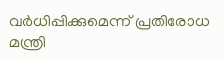വർധിപ്പിക്കുമെന്ന് പ്രതിരോധ മന്ത്രി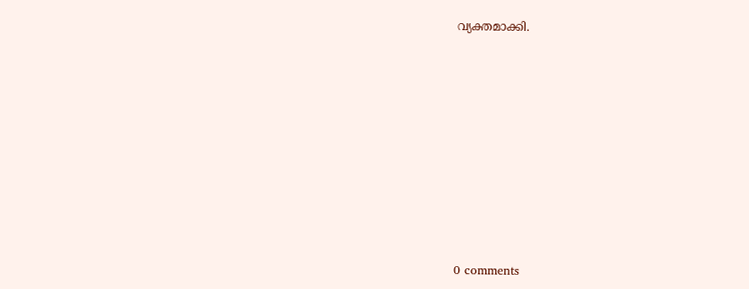വ്യക്തമാക്കി.










0 comments